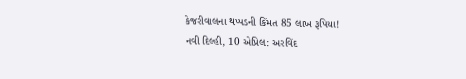કેજરીવાલના થપ્પડની કિંમત 85 લાખ રૂપિયા!
નવી દિલ્હી, 10 એપ્રિલ: અરવિંદ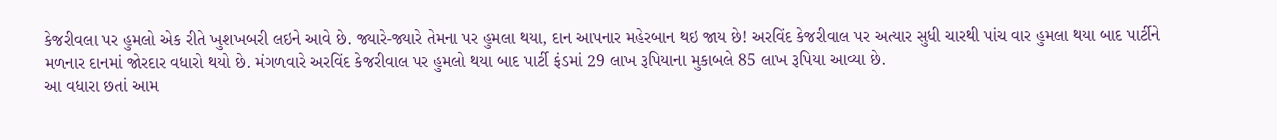કેજરીવલા પર હુમલો એક રીતે ખુશખબરી લઇને આવે છે. જ્યારે-જ્યારે તેમના પર હુમલા થયા, દાન આપનાર મહેરબાન થઇ જાય છે! અરવિંદ કેજરીવાલ પર અત્યાર સુધી ચારથી પાંચ વાર હુમલા થયા બાદ પાર્ટીને મળનાર દાનમાં જોરદાર વધારો થયો છે. મંગળવારે અરવિંદ કેજરીવાલ પર હુમલો થયા બાદ પાર્ટી ફંડમાં 29 લાખ રૂપિયાના મુકાબલે 85 લાખ રૂપિયા આવ્યા છે.
આ વધારા છતાં આમ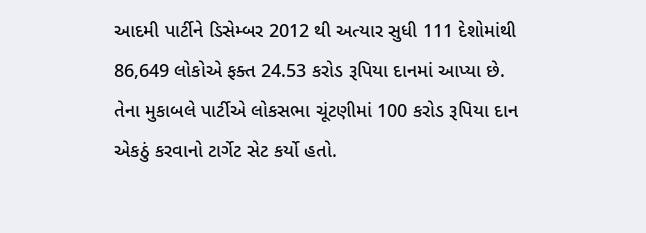આદમી પાર્ટીને ડિસેમ્બર 2012 થી અત્યાર સુધી 111 દેશોમાંથી 86,649 લોકોએ ફક્ત 24.53 કરોડ રૂપિયા દાનમાં આપ્યા છે. તેના મુકાબલે પાર્ટીએ લોકસભા ચૂંટણીમાં 100 કરોડ રૂપિયા દાન એકઠું કરવાનો ટાર્ગેટ સેટ કર્યો હતો.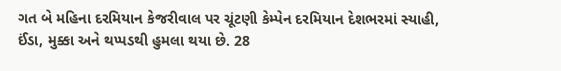ગત બે મહિના દરમિયાન કેજરીવાલ પર ચૂંટણી કેમ્પેન દરમિયાન દેશભરમાં સ્યાહી, ઈંડા, મુક્કા અને થપ્પડથી હુમલા થયા છે. 28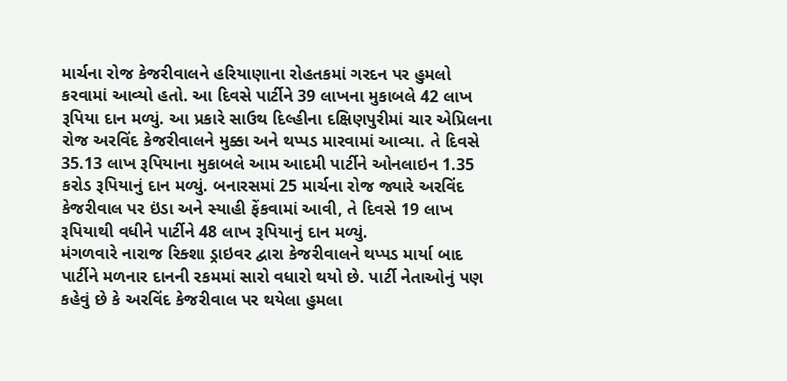માર્ચના રોજ કેજરીવાલને હરિયાણાના રોહતકમાં ગરદન પર હુમલો કરવામાં આવ્યો હતો. આ દિવસે પાર્ટીને 39 લાખના મુકાબલે 42 લાખ રૂપિયા દાન મળ્યું. આ પ્રકારે સાઉથ દિલ્હીના દક્ષિણપુરીમાં ચાર એપ્રિલના રોજ અરવિંદ કેજરીવાલને મુક્કા અને થપ્પડ મારવામાં આવ્યા. તે દિવસે 35.13 લાખ રૂપિયાના મુકાબલે આમ આદમી પાર્ટીને ઓનલાઇન 1.35 કરોડ રૂપિયાનું દાન મળ્યું. બનારસમાં 25 માર્ચના રોજ જ્યારે અરવિંદ કેજરીવાલ પર ઇંડા અને સ્યાહી ફેંકવામાં આવી, તે દિવસે 19 લાખ રૂપિયાથી વધીને પાર્ટીને 48 લાખ રૂપિયાનું દાન મળ્યું.
મંગળવારે નારાજ રિક્શા ડ્રાઇવર દ્વારા કેજરીવાલને થપ્પડ માર્યા બાદ પાર્ટીને મળનાર દાનની રકમમાં સારો વધારો થયો છે. પાર્ટી નેતાઓનું પણ કહેવું છે કે અરવિંદ કેજરીવાલ પર થયેલા હુમલા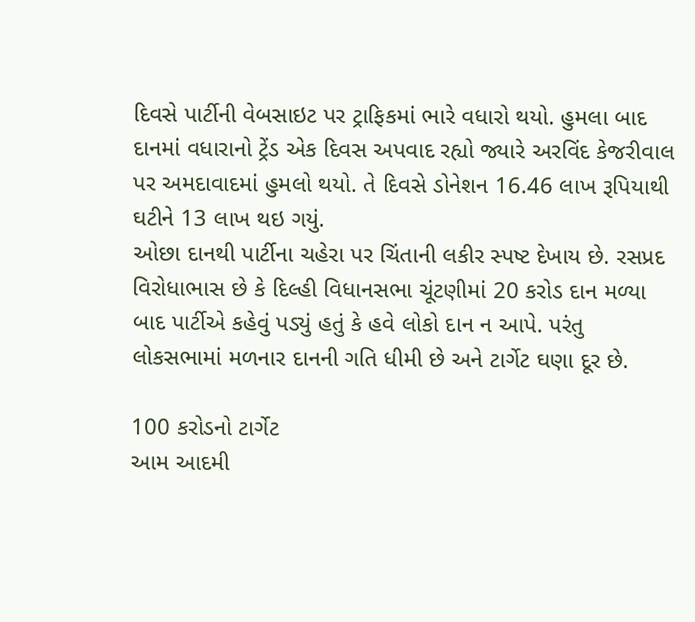દિવસે પાર્ટીની વેબસાઇટ પર ટ્રાફિકમાં ભારે વધારો થયો. હુમલા બાદ દાનમાં વધારાનો ટ્રેંડ એક દિવસ અપવાદ રહ્યો જ્યારે અરવિંદ કેજરીવાલ પર અમદાવાદમાં હુમલો થયો. તે દિવસે ડોનેશન 16.46 લાખ રૂપિયાથી ઘટીને 13 લાખ થઇ ગયું.
ઓછા દાનથી પાર્ટીના ચહેરા પર ચિંતાની લકીર સ્પષ્ટ દેખાય છે. રસપ્રદ વિરોધાભાસ છે કે દિલ્હી વિધાનસભા ચૂંટણીમાં 20 કરોડ દાન મળ્યા બાદ પાર્ટીએ કહેવું પડ્યું હતું કે હવે લોકો દાન ન આપે. પરંતુ લોકસભામાં મળનાર દાનની ગતિ ધીમી છે અને ટાર્ગેટ ઘણા દૂર છે.

100 કરોડનો ટાર્ગેટ
આમ આદમી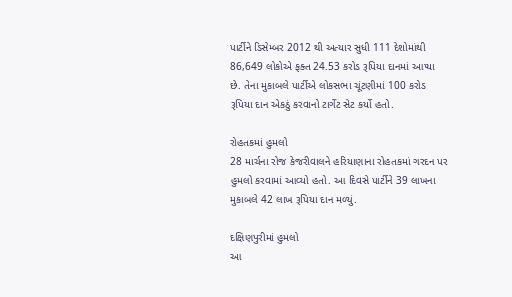પાર્ટીને ડિસેમ્બર 2012 થી અત્યાર સુધી 111 દેશોમાંથી 86,649 લોકોએ ફક્ત 24.53 કરોડ રૂપિયા દાનમાં આપ્યા છે. તેના મુકાબલે પાર્ટીએ લોકસભા ચૂંટણીમાં 100 કરોડ રૂપિયા દાન એકઠું કરવાનો ટાર્ગેટ સેટ કર્યો હતો.

રોહતકમાં હુમલો
28 માર્ચના રોજ કેજરીવાલને હરિયાણાના રોહતકમાં ગરદન પર હુમલો કરવામાં આવ્યો હતો. આ દિવસે પાર્ટીને 39 લાખના મુકાબલે 42 લાખ રૂપિયા દાન મળ્યું.

દક્ષિણપુરીમાં હુમલો
આ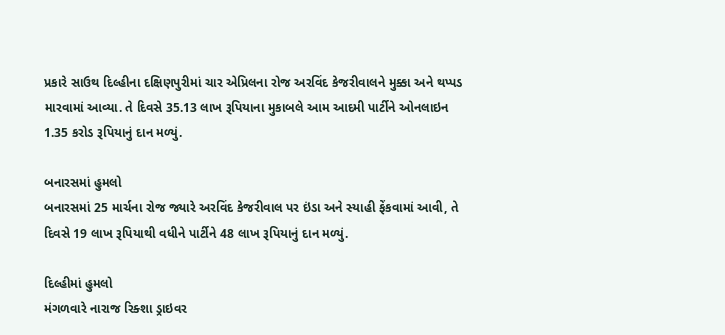પ્રકારે સાઉથ દિલ્હીના દક્ષિણપુરીમાં ચાર એપ્રિલના રોજ અરવિંદ કેજરીવાલને મુક્કા અને થપ્પડ મારવામાં આવ્યા. તે દિવસે 35.13 લાખ રૂપિયાના મુકાબલે આમ આદમી પાર્ટીને ઓનલાઇન 1.35 કરોડ રૂપિયાનું દાન મળ્યું.

બનારસમાં હુમલો
બનારસમાં 25 માર્ચના રોજ જ્યારે અરવિંદ કેજરીવાલ પર ઇંડા અને સ્યાહી ફેંકવામાં આવી, તે દિવસે 19 લાખ રૂપિયાથી વધીને પાર્ટીને 48 લાખ રૂપિયાનું દાન મળ્યું.

દિલ્હીમાં હુમલો
મંગળવારે નારાજ રિક્શા ડ્રાઇવર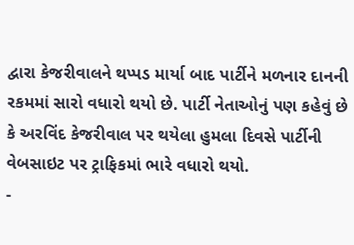દ્વારા કેજરીવાલને થપ્પડ માર્યા બાદ પાર્ટીને મળનાર દાનની રકમમાં સારો વધારો થયો છે. પાર્ટી નેતાઓનું પણ કહેવું છે કે અરવિંદ કેજરીવાલ પર થયેલા હુમલા દિવસે પાર્ટીની વેબસાઇટ પર ટ્રાફિકમાં ભારે વધારો થયો.
-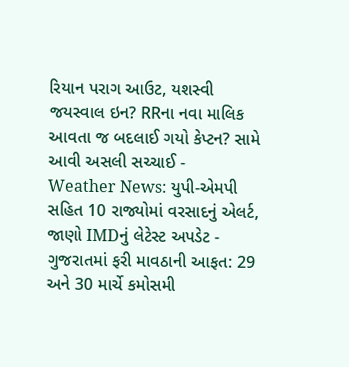રિયાન પરાગ આઉટ, યશસ્વી જયસ્વાલ ઇન? RRના નવા માલિક આવતા જ બદલાઈ ગયો કેપ્ટન? સામે આવી અસલી સચ્ચાઈ -
Weather News: યુપી-એમપી સહિત 10 રાજ્યોમાં વરસાદનું એલર્ટ, જાણો IMDનું લેટેસ્ટ અપડેટ -
ગુજરાતમાં ફરી માવઠાની આફત: 29 અને 30 માર્ચે કમોસમી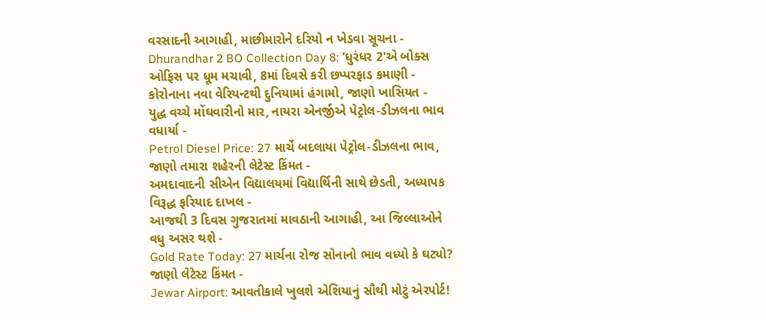વરસાદની આગાહી, માછીમારોને દરિયો ન ખેડવા સૂચના -
Dhurandhar 2 BO Collection Day 8: 'ધુરંધર 2'એ બોક્સ ઓફિસ પર ધૂમ મચાવી, 8માં દિવસે કરી છપ્પરફાડ કમાણી -
કોરોનાના નવા વેરિયન્ટથી દુનિયામાં હંગામો, જાણો ખાસિયત -
યુદ્ધ વચ્ચે મોંઘવારીનો માર, નાયરા એનર્જીએ પેટ્રોલ-ડીઝલના ભાવ વધાર્યા -
Petrol Diesel Price: 27 માર્ચે બદલાયા પેટ્રોલ-ડીઝલના ભાવ, જાણો તમારા શહેરની લેટેસ્ટ કિંમત -
અમદાવાદની સીએન વિદ્યાલયમાં વિદ્યાર્થિની સાથે છેડતી, અધ્યાપક વિરૂદ્ધ ફરિયાદ દાખલ -
આજથી 3 દિવસ ગુજરાતમાં માવઠાની આગાહી, આ જિલ્લાઓને વધુ અસર થશે -
Gold Rate Today: 27 માર્ચના રોજ સોનાનો ભાવ વધ્યો કે ઘટ્યો? જાણો લેટેસ્ટ કિંમત -
Jewar Airport: આવતીકાલે ખુલશે એશિયાનું સૌથી મોટું એરપોર્ટ!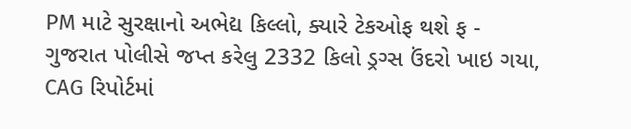PM માટે સુરક્ષાનો અભેદ્ય કિલ્લો, ક્યારે ટેકઓફ થશે ફ -
ગુજરાત પોલીસે જપ્ત કરેલુ 2332 કિલો ડ્રગ્સ ઉંદરો ખાઇ ગયા, CAG રિપોર્ટમાં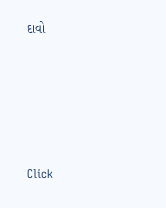દાવો








Click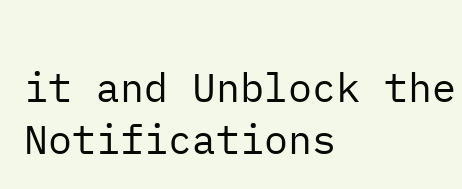it and Unblock the Notifications